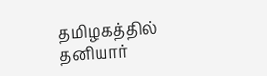தமிழகத்தில் தனியார்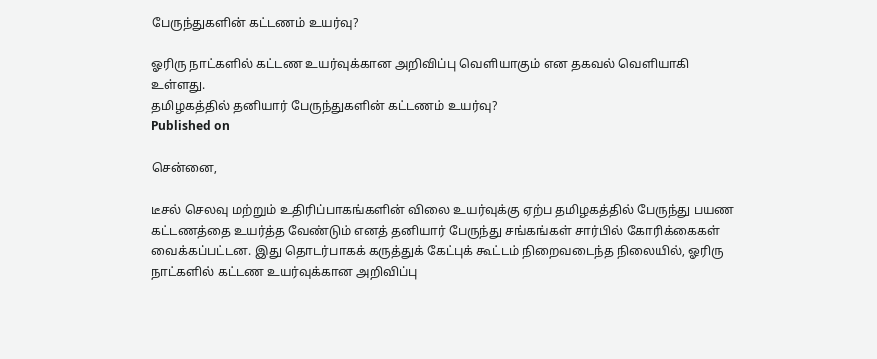பேருந்துகளின் கட்டணம் உயர்வு?

ஓரிரு நாட்களில் கட்டண உயர்வுக்கான அறிவிப்பு வெளியாகும் என தகவல் வெளியாகி உள்ளது.
தமிழகத்தில் தனியார் பேருந்துகளின் கட்டணம் உயர்வு?
Published on

சென்னை,

டீசல் செலவு மற்றும் உதிரிப்பாகங்களின் விலை உயர்வுக்கு ஏற்ப தமிழகத்தில் பேருந்து பயண கட்டணத்தை உயர்த்த வேண்டும் எனத் தனியார் பேருந்து சங்கங்கள் சார்பில் கோரிக்கைகள் வைக்கப்பட்டன. இது தொடர்பாகக் கருத்துக் கேட்புக் கூட்டம் நிறைவடைந்த நிலையில், ஓரிரு நாட்களில் கட்டண உயர்வுக்கான அறிவிப்பு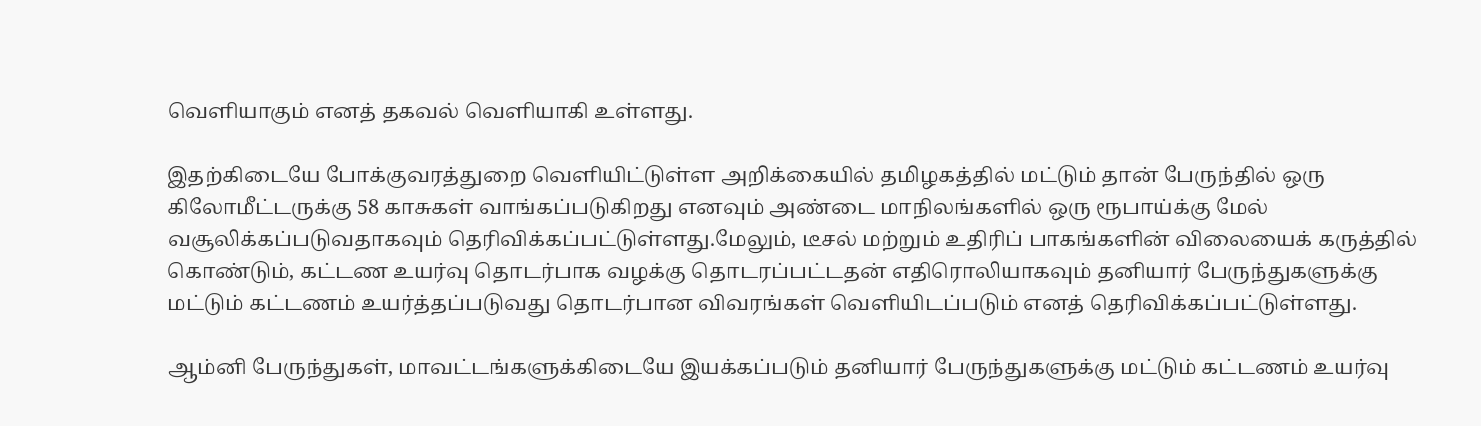வெளியாகும் எனத் தகவல் வெளியாகி உள்ளது.

இதற்கிடையே போக்குவரத்துறை வெளியிட்டுள்ள அறிக்கையில் தமிழகத்தில் மட்டும் தான் பேருந்தில் ஒரு கிலோமீட்டருக்கு 58 காசுகள் வாங்கப்படுகிறது எனவும் அண்டை மாநிலங்களில் ஒரு ரூபாய்க்கு மேல் வசூலிக்கப்படுவதாகவும் தெரிவிக்கப்பட்டுள்ளது.மேலும், டீசல் மற்றும் உதிரிப் பாகங்களின் விலையைக் கருத்தில் கொண்டும், கட்டண உயர்வு தொடர்பாக வழக்கு தொடரப்பட்டதன் எதிரொலியாகவும் தனியார் பேருந்துகளுக்கு மட்டும் கட்டணம் உயர்த்தப்படுவது தொடர்பான விவரங்கள் வெளியிடப்படும் எனத் தெரிவிக்கப்பட்டுள்ளது.

ஆம்னி பேருந்துகள், மாவட்டங்களுக்கிடையே இயக்கப்படும் தனியார் பேருந்துகளுக்கு மட்டும் கட்டணம் உயர்வு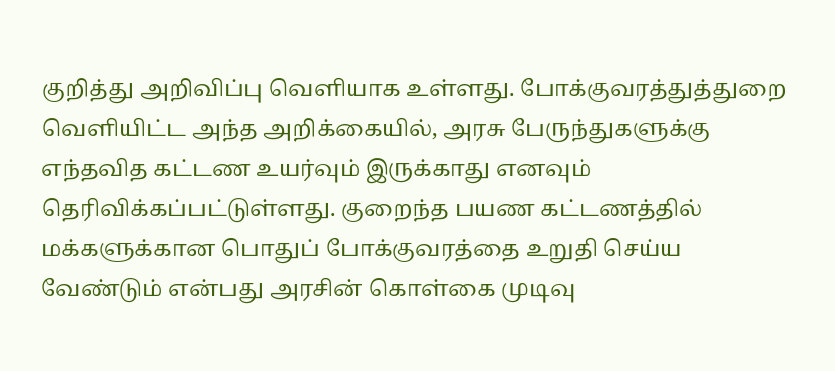குறித்து அறிவிப்பு வெளியாக உள்ளது. போக்குவரத்துத்துறை வெளியிட்ட அந்த அறிக்கையில், அரசு பேருந்துகளுக்கு எந்தவித கட்டண உயர்வும் இருக்காது எனவும் தெரிவிக்கப்பட்டுள்ளது. குறைந்த பயண கட்டணத்தில் மக்களுக்கான பொதுப் போக்குவரத்தை உறுதி செய்ய வேண்டும் என்பது அரசின் கொள்கை முடிவு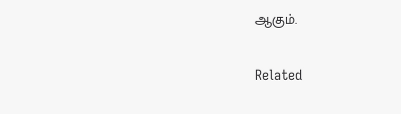ஆகும்.

Related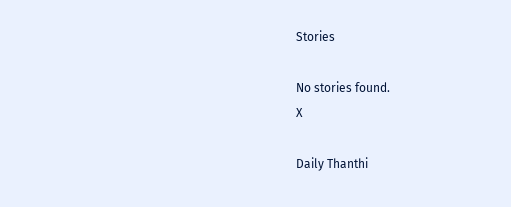Stories

No stories found.
X

Daily Thanthi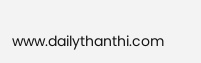www.dailythanthi.com